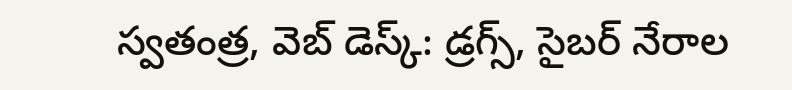స్వతంత్ర, వెబ్ డెస్క్: డ్రగ్స్, సైబర్ నేరాల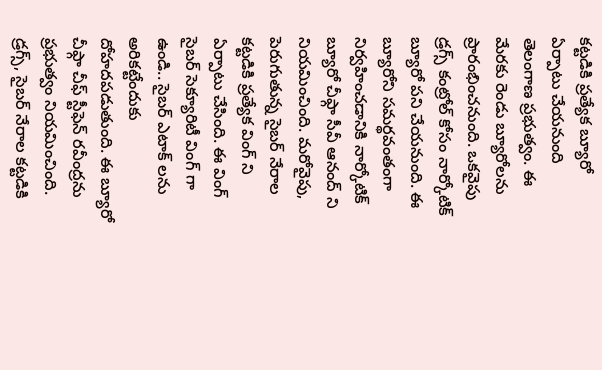కట్టడికి ప్రత్యేక బ్యూరో ఏర్పాటు చేయనుంది తెలంగాణ ప్రభుత్వం. ఈ మేరకు రెండు బ్యూరోలను ప్రారంభించనుంది. ఒకవైపు డ్రగ్స్ కంట్రోల్ కోసం నార్కోటిక్ బ్యూరో పని చేయనుంది. ఈ బ్యూరోని సమర్థవంతంగా నిర్వహించడానికి నార్కోటిక్ బ్యూరో చీఫ్గా సీవీ ఆనంద్ ని నియమించింది. మరోవైపు, పెరుగుతున్న సైబర్ నేరాల కట్టడికి ప్రత్యేక వింగ్ ని ఏర్పాటు చేసింది. ఈ వింగ్ సైబర్ సెక్యూరిటీ వింగ్ గా ఉండి.. సైబర్ ఎటాక్ లను అరికట్టేందుకు దోహదపడుతుంది. ఈ బ్యూరో చీఫ్గా చీఫ్ స్టీఫెన్ రవీంద్రను ప్రభుత్వం నియమించింది.
డ్రగ్స్, సైబర్ నేరాల కట్టడికి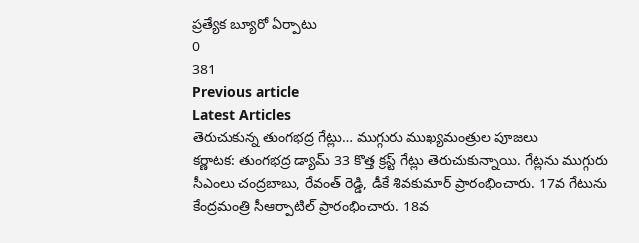ప్రత్యేక బ్యూరో ఏర్పాటు
0
381
Previous article
Latest Articles
తెరుచుకున్న తుంగభద్ర గేట్లు… ముగ్గురు ముఖ్యమంత్రుల పూజలు
కర్ణాటక: తుంగభద్ర డ్యామ్ 33 కొత్త క్రస్ట్ గేట్లు తెరుచుకున్నాయి. గేట్లను ముగ్గురు సీఎంలు చంద్రబాబు, రేవంత్ రెడ్డి, డీకే శివకుమార్ ప్రారంభించారు. 17వ గేటును కేంద్రమంత్రి సీఆర్పాటిల్ ప్రారంభించారు. 18వ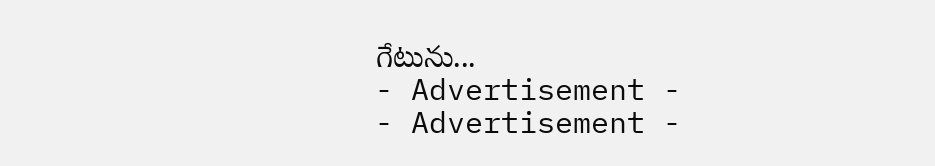గేటును...
- Advertisement -
- Advertisement -